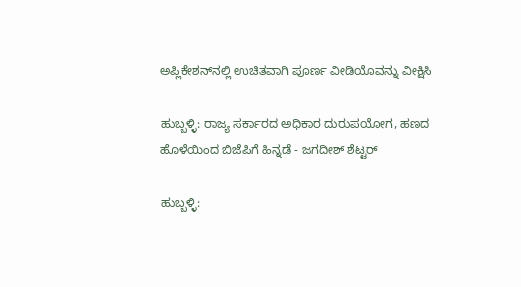ಅಪ್ಲಿಕೇಶನ್‌ನಲ್ಲಿ ಉಚಿತವಾಗಿ ಪೂರ್ಣ ವೀಡಿಯೊವನ್ನು ವೀಕ್ಷಿಸಿ

ಹುಬ್ಬಳ್ಳಿ: ರಾಜ್ಯ ಸರ್ಕಾರದ ಅಧಿಕಾರ ದುರುಪಯೋಗ, ಹಣದ ಹೊಳೆಯಿಂದ ಬಿಜೆಪಿಗೆ ಹಿನ್ನಡೆ - ಜಗದೀಶ್ ಶೆಟ್ಟರ್

ಹುಬ್ಬಳ್ಳಿ: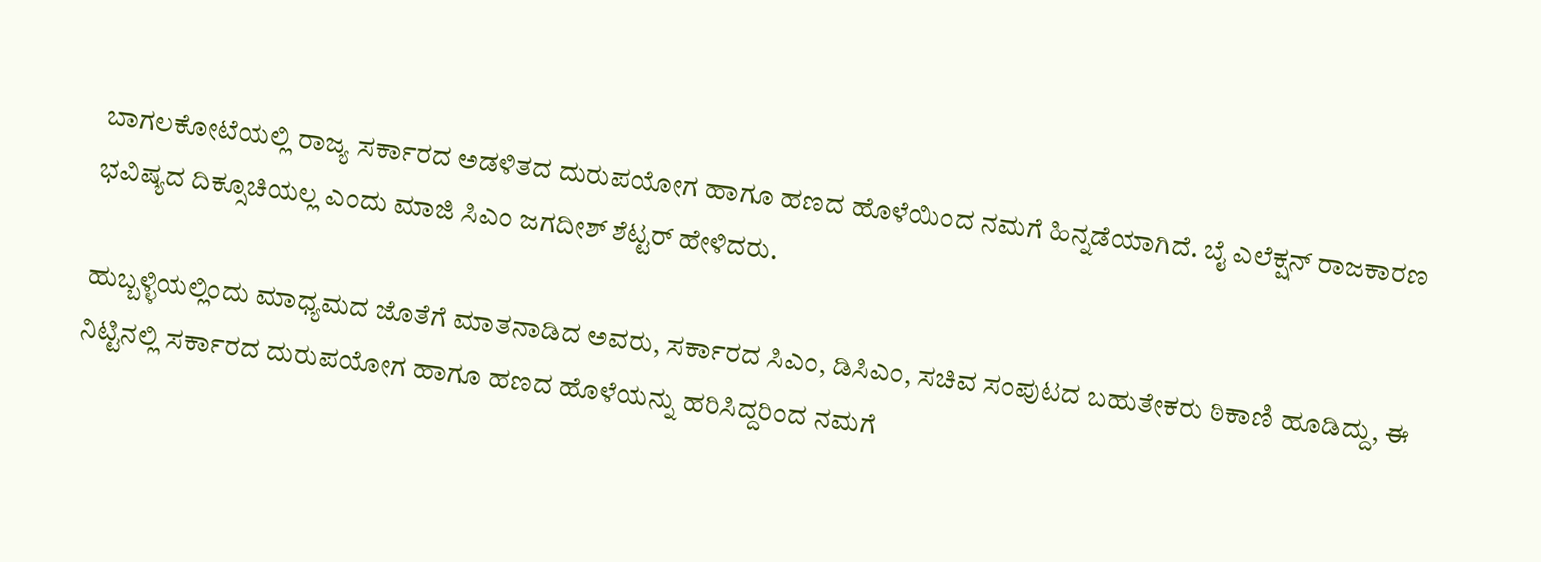ಬಾಗಲಕೋಟೆಯಲ್ಲಿ ರಾಜ್ಯ ಸರ್ಕಾರದ ಅಡಳಿತದ ದುರುಪಯೋಗ ಹಾಗೂ ಹಣದ ಹೊಳೆಯಿಂದ ನಮಗೆ ಹಿನ್ನಡೆಯಾಗಿದೆ. ಬೈ ಎಲೆಕ್ಷನ್ ರಾಜಕಾರಣ ಭವಿಷ್ಯದ ದಿಕ್ಸೂಚಿಯಲ್ಲ ಎಂದು ಮಾಜಿ ಸಿಎಂ ಜಗದೀಶ್ ಶೆಟ್ಟರ್ ಹೇಳಿದರು.

ಹುಬ್ಬಳ್ಳಿಯಲ್ಲಿಂದು ಮಾಧ್ಯಮದ ಜೊತೆಗೆ ಮಾತನಾಡಿದ ಅವರು, ಸರ್ಕಾರದ ಸಿಎಂ, ಡಿಸಿಎಂ, ಸಚಿವ ಸಂಪುಟದ ಬಹುತೇಕರು ಠಿಕಾಣಿ ಹೂಡಿದ್ದು, ಈ ನಿಟ್ಟಿನಲ್ಲಿ ಸರ್ಕಾರದ ದುರುಪಯೋಗ ಹಾಗೂ ಹಣದ ಹೊಳೆಯನ್ನು ಹರಿಸಿದ್ದರಿಂದ ನಮಗೆ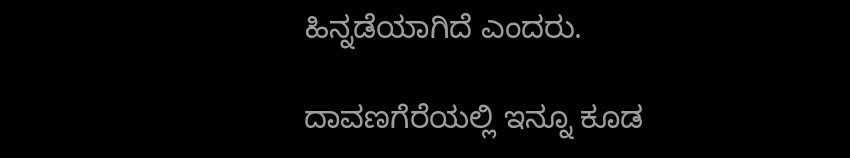ಹಿನ್ನಡೆಯಾಗಿದೆ ಎಂದರು.

ದಾವಣಗೆರೆಯಲ್ಲಿ ಇನ್ನೂ ಕೂಡ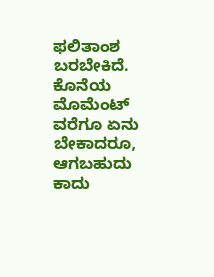ಫಲಿತಾಂಶ ಬರಬೇಕಿದೆ. ಕೊನೆಯ ಮೊಮೆಂಟ್ ವರೆಗೂ ಏನು ಬೇಕಾದರೂ, ಆಗಬಹುದು ಕಾದು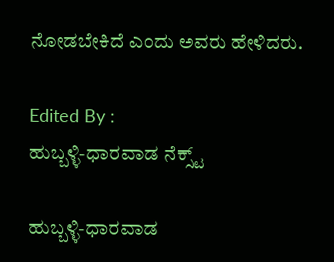ನೋಡಬೇಕಿದೆ ಎಂದು ಅವರು ಹೇಳಿದರು.

Edited By :
ಹುಬ್ಬಳ್ಳಿ-ಧಾರವಾಡ ನೆಕ್ಸ್ಟ್

ಹುಬ್ಬಳ್ಳಿ-ಧಾರವಾಡ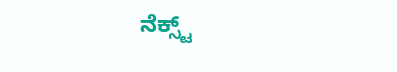ನೆಕ್ಸ್ಟ್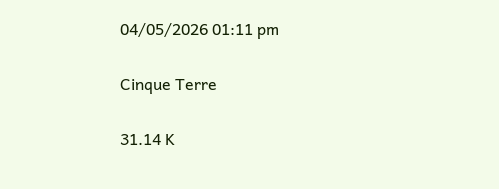04/05/2026 01:11 pm

Cinque Terre

31.14 K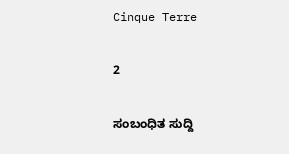Cinque Terre

2

ಸಂಬಂಧಿತ ಸುದ್ದಿ